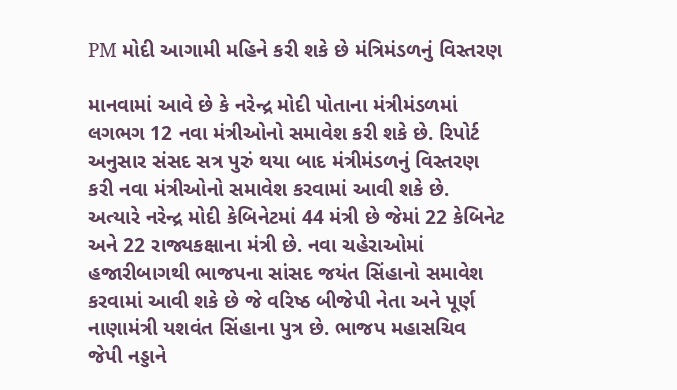PM મોદી આગામી મહિને કરી શકે છે મંત્રિમંડળનું વિસ્તરણ

માનવામાં આવે છે કે નરેન્દ્ર મોદી પોતાના મંત્રીમંડળમાં લગભગ 12 નવા મંત્રીઓનો સમાવેશ કરી શકે છે. રિપોર્ટ અનુસાર સંસદ સત્ર પુરું થયા બાદ મંત્રીમંડળનું વિસ્તરણ કરી નવા મંત્રીઓનો સમાવેશ કરવામાં આવી શકે છે. અત્યારે નરેન્દ્ર મોદી કેબિનેટમાં 44 મંત્રી છે જેમાં 22 કેબિનેટ અને 22 રાજ્યકક્ષાના મંત્રી છે. નવા ચહેરાઓમાં હજારીબાગથી ભાજપના સાંસદ જયંત સિંહાનો સમાવેશ કરવામાં આવી શકે છે જે વરિષ્ઠ બીજેપી નેતા અને પૂર્ણ નાણામંત્રી યશવંત સિંહાના પુત્ર છે. ભાજપ મહાસચિવ જેપી નડ્ડાને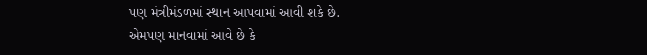પણ મંત્રીમંડળમાં સ્થાન આપવામાં આવી શકે છે.
એમપણ માનવામાં આવે છે કે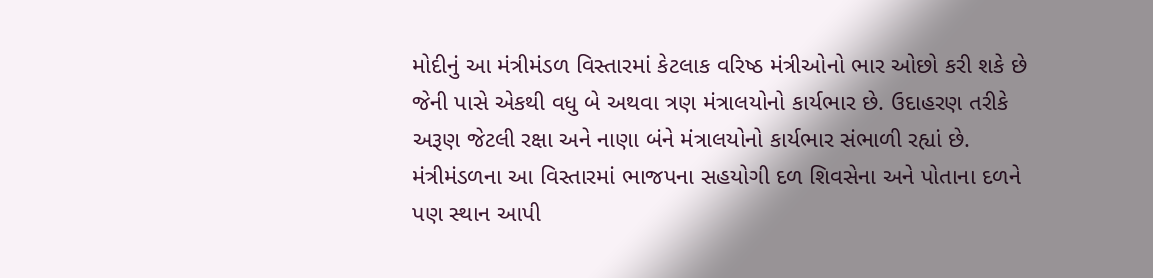મોદીનું આ મંત્રીમંડળ વિસ્તારમાં કેટલાક વરિષ્ઠ મંત્રીઓનો ભાર ઓછો કરી શકે છે જેની પાસે એકથી વધુ બે અથવા ત્રણ મંત્રાલયોનો કાર્યભાર છે. ઉદાહરણ તરીકે અરૂણ જેટલી રક્ષા અને નાણા બંને મંત્રાલયોનો કાર્યભાર સંભાળી રહ્યાં છે. મંત્રીમંડળના આ વિસ્તારમાં ભાજપના સહયોગી દળ શિવસેના અને પોતાના દળને પણ સ્થાન આપી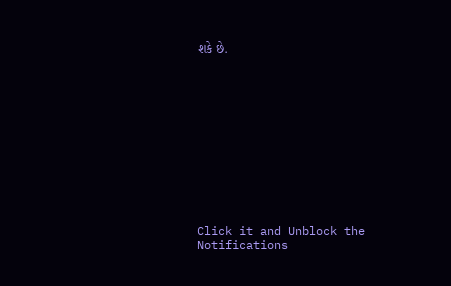શકે છે.












Click it and Unblock the Notifications